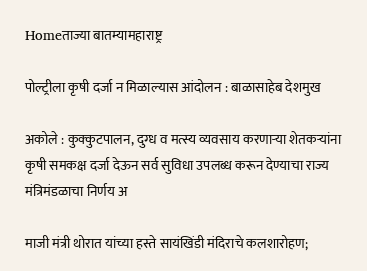Homeताज्या बातम्यामहाराष्ट्र

पोल्ट्रीला कृषी दर्जा न मिळाल्यास आंदोलन : बाळासाहेब देशमुख

अकोले : कुक्कुटपालन, दुग्ध व मत्स्य व्यवसाय करणाऱ्या शेतकऱ्यांना कृषी समकक्ष दर्जा देऊन सर्व सुविधा उपलब्ध करून देण्याचा राज्य मंत्रिमंडळाचा निर्णय अ

माजी मंत्री थोरात यांच्या हस्ते सायंखिंडी मंदिराचे कलशारोहण;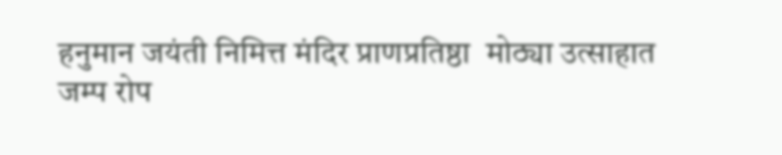हनुमान जयंती निमित्त मंदिर प्राणप्रतिष्ठा  मोठ्या उत्साहात
जम्प रोप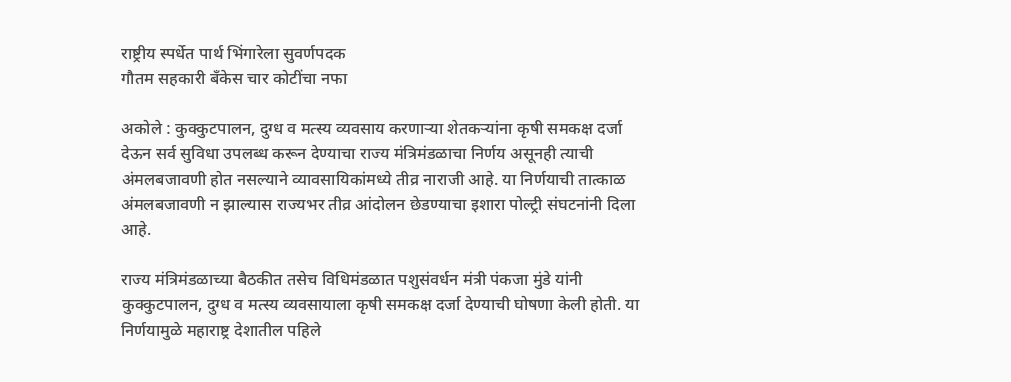राष्ट्रीय स्पर्धेत पार्थ भिंगारेला सुवर्णपदक
गौतम सहकारी बँकेस चार कोटींचा नफा

अकोले : कुक्कुटपालन, दुग्ध व मत्स्य व्यवसाय करणाऱ्या शेतकऱ्यांना कृषी समकक्ष दर्जा देऊन सर्व सुविधा उपलब्ध करून देण्याचा राज्य मंत्रिमंडळाचा निर्णय असूनही त्याची अंमलबजावणी होत नसल्याने व्यावसायिकांमध्ये तीव्र नाराजी आहे. या निर्णयाची तात्काळ अंमलबजावणी न झाल्यास राज्यभर तीव्र आंदोलन छेडण्याचा इशारा पोल्ट्री संघटनांनी दिला आहे.

राज्य मंत्रिमंडळाच्या बैठकीत तसेच विधिमंडळात पशुसंवर्धन मंत्री पंकजा मुंडे यांनी कुक्कुटपालन, दुग्ध व मत्स्य व्यवसायाला कृषी समकक्ष दर्जा देण्याची घोषणा केली होती. या निर्णयामुळे महाराष्ट्र देशातील पहिले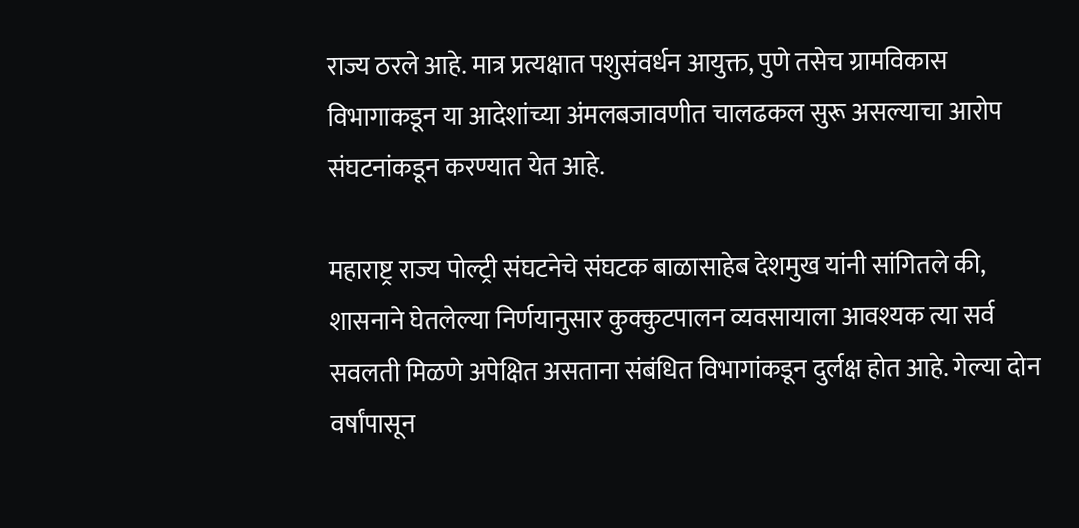राज्य ठरले आहे. मात्र प्रत्यक्षात पशुसंवर्धन आयुक्त, पुणे तसेच ग्रामविकास विभागाकडून या आदेशांच्या अंमलबजावणीत चालढकल सुरू असल्याचा आरोप संघटनांकडून करण्यात येत आहे.

महाराष्ट्र राज्य पोल्ट्री संघटनेचे संघटक बाळासाहेब देशमुख यांनी सांगितले की, शासनाने घेतलेल्या निर्णयानुसार कुक्कुटपालन व्यवसायाला आवश्यक त्या सर्व सवलती मिळणे अपेक्षित असताना संबंधित विभागांकडून दुर्लक्ष होत आहे. गेल्या दोन वर्षांपासून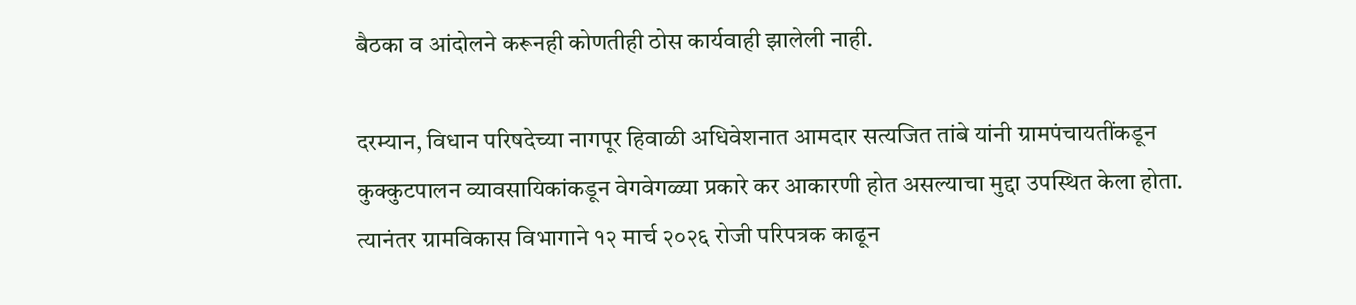बैठका व आंदोलने करूनही कोणतीही ठोस कार्यवाही झालेली नाही.

दरम्यान, विधान परिषदेच्या नागपूर हिवाळी अधिवेशनात आमदार सत्यजित तांबे यांनी ग्रामपंचायतींकडून कुक्कुटपालन व्यावसायिकांकडून वेगवेगळ्या प्रकारे कर आकारणी होत असल्याचा मुद्दा उपस्थित केला होता. त्यानंतर ग्रामविकास विभागाने १२ मार्च २०२६ रोजी परिपत्रक काढून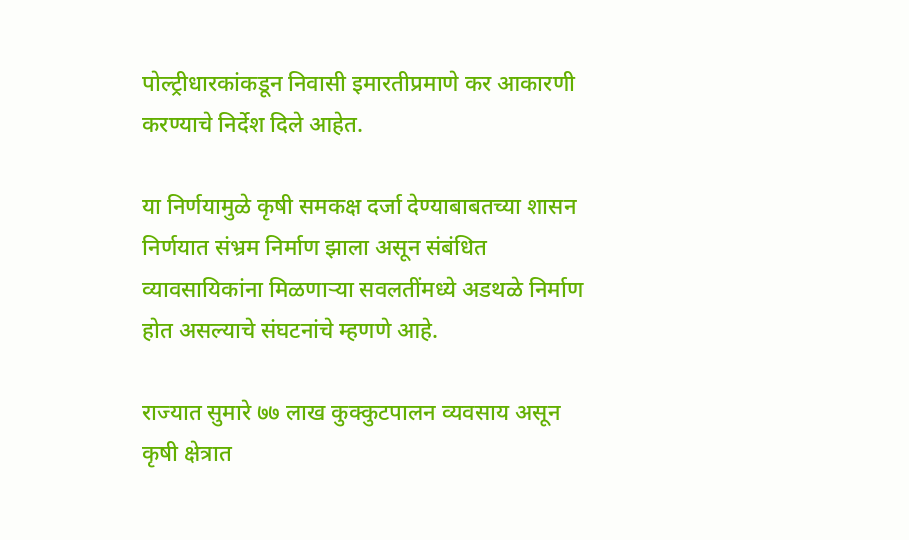पोल्ट्रीधारकांकडून निवासी इमारतीप्रमाणे कर आकारणी करण्याचे निर्देश दिले आहेत.

या निर्णयामुळे कृषी समकक्ष दर्जा देण्याबाबतच्या शासन निर्णयात संभ्रम निर्माण झाला असून संबंधित व्यावसायिकांना मिळणाऱ्या सवलतींमध्ये अडथळे निर्माण होत असल्याचे संघटनांचे म्हणणे आहे.

राज्यात सुमारे ७७ लाख कुक्कुटपालन व्यवसाय असून कृषी क्षेत्रात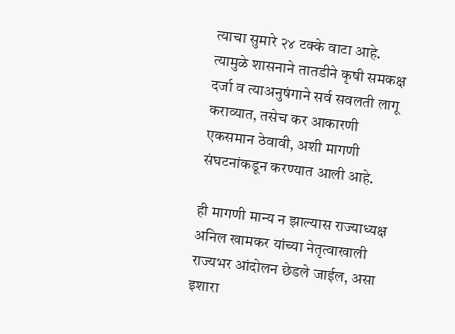त्याचा सुमारे २४ टक्के वाटा आहे. त्यामुळे शासनाने तातडीने कृषी समकक्ष दर्जा व त्याअनुषंगाने सर्व सवलती लागू कराव्यात, तसेच कर आकारणी एकसमान ठेवावी, अशी मागणी संघटनांकडून करण्यात आली आहे.

ही मागणी मान्य न झाल्यास राज्याध्यक्ष अनिल खामकर यांच्या नेतृत्वाखाली राज्यभर आंदोलन छेडले जाईल, असा इशारा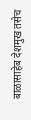बाळासाहेब देशमुख तसेच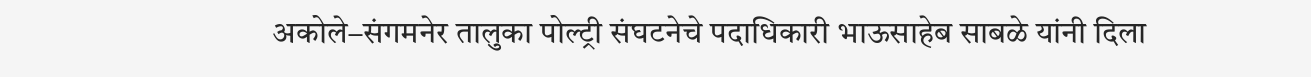अकोले–संगमनेर तालुका पोल्ट्री संघटनेचे पदाधिकारी भाऊसाहेब साबळे यांनी दिला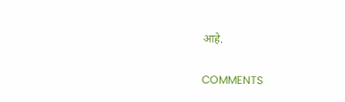आहे.

COMMENTS